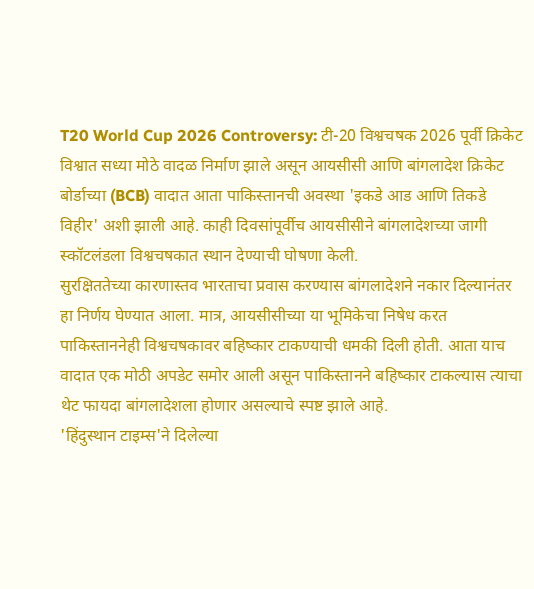T20 World Cup 2026 Controversy: टी-20 विश्वचषक 2026 पूर्वी क्रिकेट विश्वात सध्या मोठे वादळ निर्माण झाले असून आयसीसी आणि बांगलादेश क्रिकेट बोर्डाच्या (BCB) वादात आता पाकिस्तानची अवस्था 'इकडे आड आणि तिकडे विहीर' अशी झाली आहे. काही दिवसांपूर्वीच आयसीसीने बांगलादेशच्या जागी स्कॉटलंडला विश्वचषकात स्थान देण्याची घोषणा केली.
सुरक्षिततेच्या कारणास्तव भारताचा प्रवास करण्यास बांगलादेशने नकार दिल्यानंतर हा निर्णय घेण्यात आला. मात्र, आयसीसीच्या या भूमिकेचा निषेध करत पाकिस्ताननेही विश्वचषकावर बहिष्कार टाकण्याची धमकी दिली होती. आता याच वादात एक मोठी अपडेट समोर आली असून पाकिस्तानने बहिष्कार टाकल्यास त्याचा थेट फायदा बांगलादेशला होणार असल्याचे स्पष्ट झाले आहे.
'हिंदुस्थान टाइम्स'ने दिलेल्या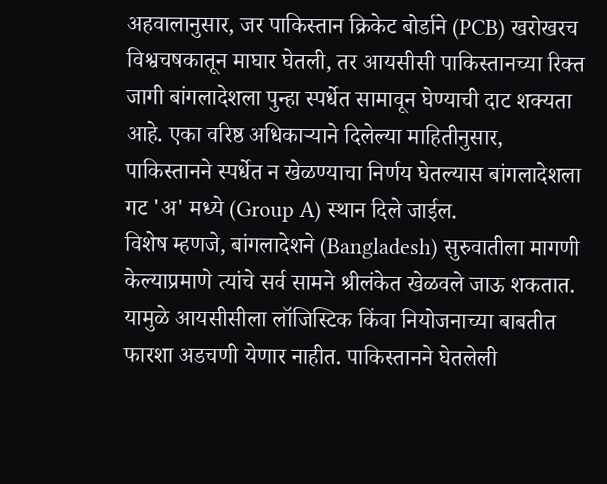अहवालानुसार, जर पाकिस्तान क्रिकेट बोर्डाने (PCB) खरोखरच विश्वचषकातून माघार घेतली, तर आयसीसी पाकिस्तानच्या रिक्त जागी बांगलादेशला पुन्हा स्पर्धेत सामावून घेण्याची दाट शक्यता आहे. एका वरिष्ठ अधिकाऱ्याने दिलेल्या माहितीनुसार, पाकिस्तानने स्पर्धेत न खेळण्याचा निर्णय घेतल्यास बांगलादेशला गट 'अ' मध्ये (Group A) स्थान दिले जाईल.
विशेष म्हणजे, बांगलादेशने (Bangladesh) सुरुवातीला मागणी केल्याप्रमाणे त्यांचे सर्व सामने श्रीलंकेत खेळवले जाऊ शकतात. यामुळे आयसीसीला लॉजिस्टिक किंवा नियोजनाच्या बाबतीत फारशा अडचणी येणार नाहीत. पाकिस्तानने घेतलेली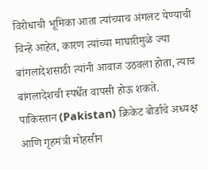विरोधाची भूमिका आता त्यांच्याच अंगलट येण्याची चिन्हे आहेत, कारण त्यांच्या माघारीमुळे ज्या बांगलादेशसाठी त्यांनी आवाज उठवला होता, त्याच बांगलादेशची स्पर्धेत वापसी होऊ शकते.
पाकिस्तान (Pakistan) क्रिकेट बोर्डाचे अध्यक्ष आणि गृहमंत्री मोहसीन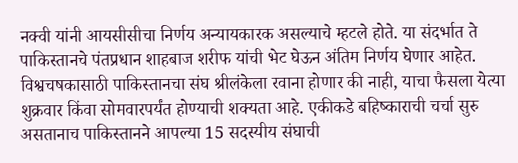नक्वी यांनी आयसीसीचा निर्णय अन्यायकारक असल्याचे म्हटले होते. या संदर्भात ते पाकिस्तानचे पंतप्रधान शाहबाज शरीफ यांची भेट घेऊन अंतिम निर्णय घेणार आहेत. विश्वचषकासाठी पाकिस्तानचा संघ श्रीलंकेला रवाना होणार की नाही, याचा फैसला येत्या शुक्रवार किंवा सोमवारपर्यंत होण्याची शक्यता आहे. एकीकडे बहिष्काराची चर्चा सुरु असतानाच पाकिस्तानने आपल्या 15 सदस्यीय संघाची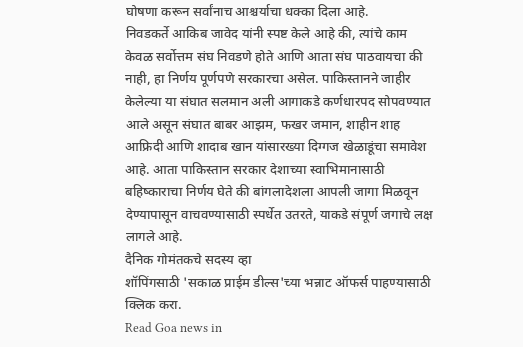घोषणा करून सर्वांनाच आश्चर्याचा धक्का दिला आहे.
निवडकर्ते आकिब जावेद यांनी स्पष्ट केले आहे की, त्यांचे काम केवळ सर्वोत्तम संघ निवडणे होते आणि आता संघ पाठवायचा की नाही, हा निर्णय पूर्णपणे सरकारचा असेल. पाकिस्तानने जाहीर केलेल्या या संघात सलमान अली आगाकडे कर्णधारपद सोपवण्यात आले असून संघात बाबर आझम, फखर जमान, शाहीन शाह आफ्रिदी आणि शादाब खान यांसारख्या दिग्गज खेळाडूंचा समावेश आहे. आता पाकिस्तान सरकार देशाच्या स्वाभिमानासाठी बहिष्काराचा निर्णय घेते की बांगलादेशला आपली जागा मिळवून देण्यापासून वाचवण्यासाठी स्पर्धेत उतरते, याकडे संपूर्ण जगाचे लक्ष लागले आहे.
दैनिक गोमंतकचे सदस्य व्हा
शॉपिंगसाठी 'सकाळ प्राईम डील्स'च्या भन्नाट ऑफर्स पाहण्यासाठी क्लिक करा.
Read Goa news in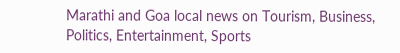Marathi and Goa local news on Tourism, Business, Politics, Entertainment, Sports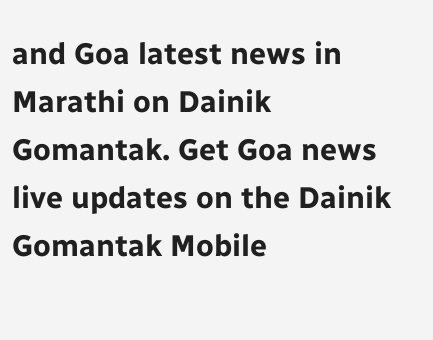and Goa latest news in Marathi on Dainik Gomantak. Get Goa news live updates on the Dainik Gomantak Mobile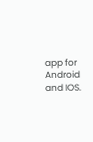app for Android and IOS.